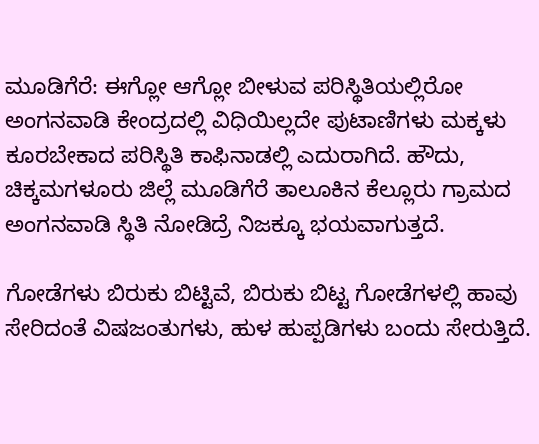ಮೂಡಿಗೆರೆ: ಈಗ್ಲೋ ಆಗ್ಲೋ ಬೀಳುವ ಪರಿಸ್ಥಿತಿಯಲ್ಲಿರೋ ಅಂಗನವಾಡಿ ಕೇಂದ್ರದಲ್ಲಿ ವಿಧಿಯಿಲ್ಲದೇ ಪುಟಾಣಿಗಳು ಮಕ್ಕಳು ಕೂರಬೇಕಾದ ಪರಿಸ್ಥಿತಿ ಕಾಫಿನಾಡಲ್ಲಿ ಎದುರಾಗಿದೆ. ಹೌದು, ಚಿಕ್ಕಮಗಳೂರು ಜಿಲ್ಲೆ ಮೂಡಿಗೆರೆ ತಾಲೂಕಿನ ಕೆಲ್ಲೂರು ಗ್ರಾಮದ ಅಂಗನವಾಡಿ ಸ್ಥಿತಿ ನೋಡಿದ್ರೆ ನಿಜಕ್ಕೂ ಭಯವಾಗುತ್ತದೆ.

ಗೋಡೆಗಳು ಬಿರುಕು ಬಿಟ್ಟಿವೆ, ಬಿರುಕು ಬಿಟ್ಟ ಗೋಡೆಗಳಲ್ಲಿ ಹಾವು ಸೇರಿದಂತೆ ವಿಷಜಂತುಗಳು, ಹುಳ ಹುಪ್ಪಡಿಗಳು ಬಂದು ಸೇರುತ್ತಿದೆ.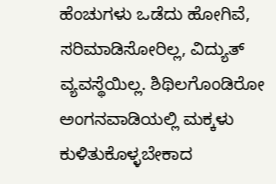ಹೆಂಚುಗಳು ಒಡೆದು ಹೋಗಿವೆ, ಸರಿಮಾಡಿಸೋರಿಲ್ಲ, ವಿದ್ಯುತ್ ವ್ಯವಸ್ಥೆಯಿಲ್ಲ. ಶಿಥಿಲಗೊಂಡಿರೋ ಅಂಗನವಾಡಿಯಲ್ಲಿ ಮಕ್ಕಳು ಕುಳಿತುಕೊಳ್ಳಬೇಕಾದ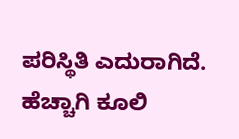ಪರಿಸ್ಥಿತಿ ಎದುರಾಗಿದೆ. ಹೆಚ್ಚಾಗಿ ಕೂಲಿ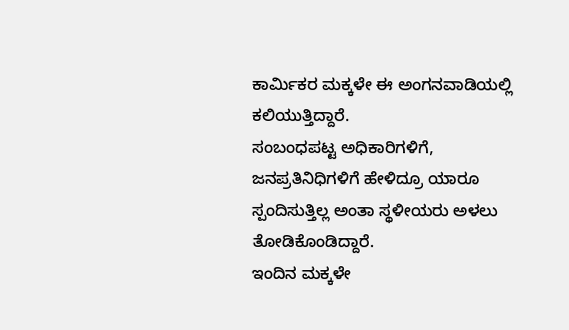ಕಾರ್ಮಿಕರ ಮಕ್ಕಳೇ ಈ ಅಂಗನವಾಡಿಯಲ್ಲಿ ಕಲಿಯುತ್ತಿದ್ದಾರೆ.
ಸಂಬಂಧಪಟ್ಟ ಅಧಿಕಾರಿಗಳಿಗೆ, ಜನಪ್ರತಿನಿಧಿಗಳಿಗೆ ಹೇಳಿದ್ರೂ ಯಾರೂ ಸ್ಪಂದಿಸುತ್ತಿಲ್ಲ ಅಂತಾ ಸ್ಥಳೀಯರು ಅಳಲು ತೋಡಿಕೊಂಡಿದ್ದಾರೆ.
ಇಂದಿನ ಮಕ್ಕಳೇ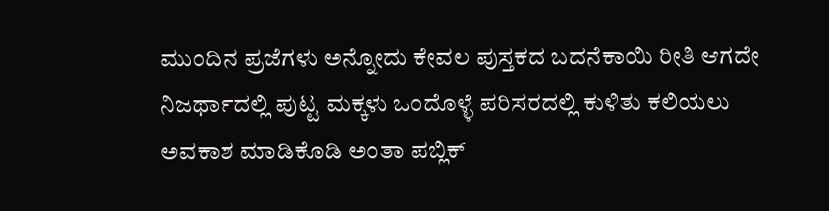ಮುಂದಿನ ಪ್ರಜೆಗಳು ಅನ್ನೋದು ಕೇವಲ ಪುಸ್ತಕದ ಬದನೆಕಾಯಿ ರೀತಿ ಆಗದೇ ನಿಜರ್ಥಾದಲ್ಲಿ ಪುಟ್ಟ ಮಕ್ಕಳು ಒಂದೊಳ್ಳೆ ಪರಿಸರದಲ್ಲಿ ಕುಳಿತು ಕಲಿಯಲು ಅವಕಾಶ ಮಾಡಿಕೊಡಿ ಅಂತಾ ಪಬ್ಲಿಕ್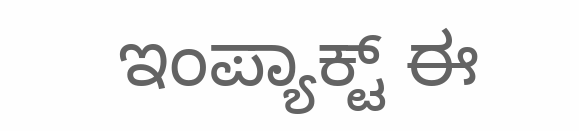ಇಂಪ್ಯಾಕ್ಟ್ ಈ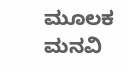ಮೂಲಕ ಮನವಿ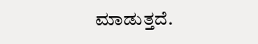ಮಾಡುತ್ತದೆ.